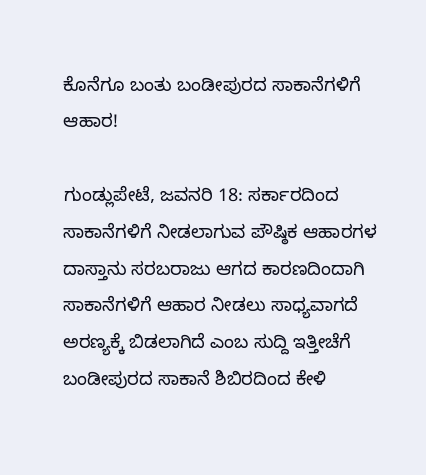ಕೊನೆಗೂ ಬಂತು ಬಂಡೀಪುರದ ಸಾಕಾನೆಗಳಿಗೆ ಆಹಾರ!

ಗುಂಡ್ಲುಪೇಟೆ, ಜವನರಿ 18: ಸರ್ಕಾರದಿಂದ ಸಾಕಾನೆಗಳಿಗೆ ನೀಡಲಾಗುವ ಪೌಷ್ಠಿಕ ಆಹಾರಗಳ ದಾಸ್ತಾನು ಸರಬರಾಜು ಆಗದ ಕಾರಣದಿಂದಾಗಿ ಸಾಕಾನೆಗಳಿಗೆ ಆಹಾರ ನೀಡಲು ಸಾಧ್ಯವಾಗದೆ ಅರಣ್ಯಕ್ಕೆ ಬಿಡಲಾಗಿದೆ ಎಂಬ ಸುದ್ದಿ ಇತ್ತೀಚೆಗೆ ಬಂಡೀಪುರದ ಸಾಕಾನೆ ಶಿಬಿರದಿಂದ ಕೇಳಿ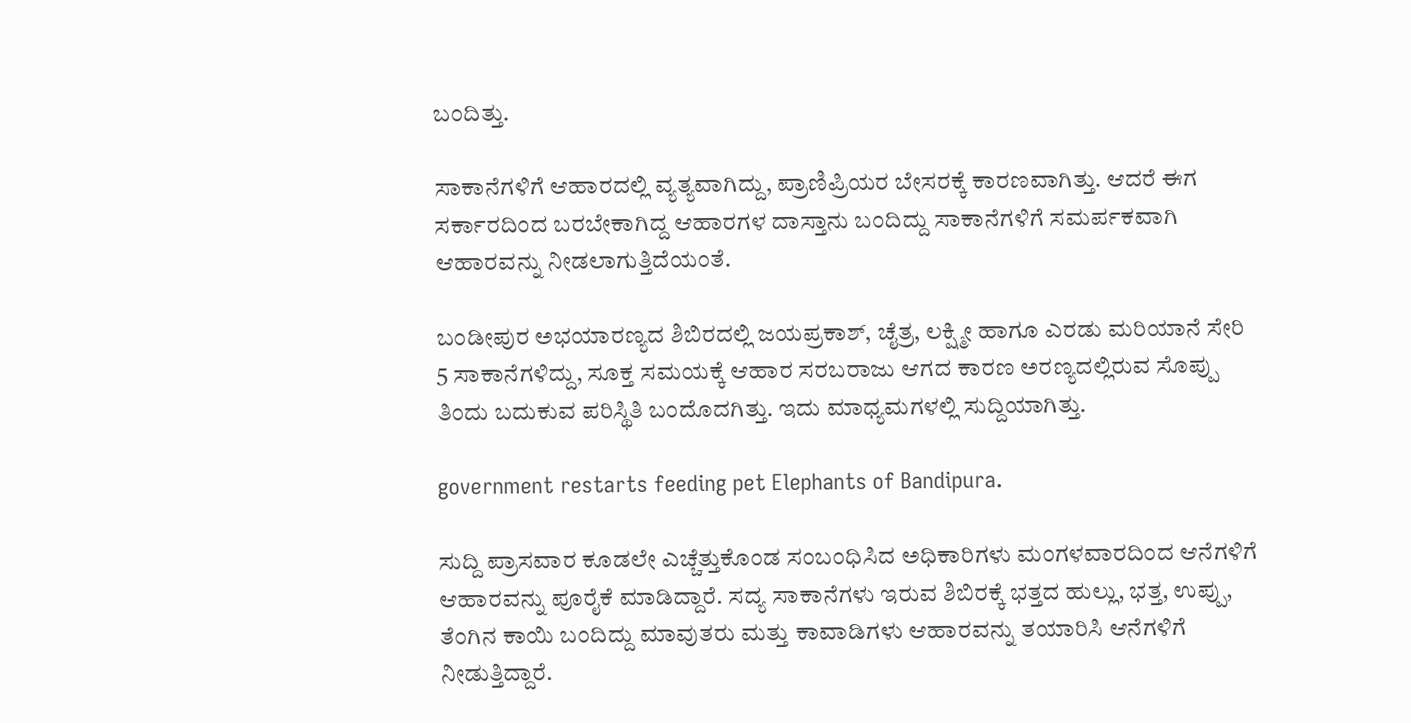ಬಂದಿತ್ತು.

ಸಾಕಾನೆಗಳಿಗೆ ಆಹಾರದಲ್ಲಿ ವ್ಯತ್ಯವಾಗಿದ್ದು, ಪ್ರಾಣಿಪ್ರಿಯರ ಬೇಸರಕ್ಕೆ ಕಾರಣವಾಗಿತ್ತು. ಆದರೆ ಈಗ ಸರ್ಕಾರದಿಂದ ಬರಬೇಕಾಗಿದ್ದ ಆಹಾರಗಳ ದಾಸ್ತಾನು ಬಂದಿದ್ದು ಸಾಕಾನೆಗಳಿಗೆ ಸಮರ್ಪಕವಾಗಿ ಆಹಾರವನ್ನು ನೀಡಲಾಗುತ್ತಿದೆಯಂತೆ.

ಬಂಡೀಪುರ ಅಭಯಾರಣ್ಯದ ಶಿಬಿರದಲ್ಲಿ ಜಯಪ್ರಕಾಶ್, ಚೈತ್ರ, ಲಕ್ಷ್ಮೀ ಹಾಗೂ ಎರಡು ಮರಿಯಾನೆ ಸೇರಿ 5 ಸಾಕಾನೆಗಳಿದ್ದು, ಸೂಕ್ತ ಸಮಯಕ್ಕೆ ಆಹಾರ ಸರಬರಾಜು ಆಗದ ಕಾರಣ ಅರಣ್ಯದಲ್ಲಿರುವ ಸೊಪ್ಪು ತಿಂದು ಬದುಕುವ ಪರಿಸ್ಥಿತಿ ಬಂದೊದಗಿತ್ತು. ಇದು ಮಾಧ್ಯಮಗಳಲ್ಲಿ ಸುದ್ದಿಯಾಗಿತ್ತು.

government restarts feeding pet Elephants of Bandipura.

ಸುದ್ದಿ ಪ್ರಾಸವಾರ ಕೂಡಲೇ ಎಚ್ಚೆತ್ತುಕೊಂಡ ಸಂಬಂಧಿಸಿದ ಅಧಿಕಾರಿಗಳು ಮಂಗಳವಾರದಿಂದ ಆನೆಗಳಿಗೆ ಆಹಾರವನ್ನು ಪೂರೈಕೆ ಮಾಡಿದ್ದಾರೆ. ಸದ್ಯ ಸಾಕಾನೆಗಳು ಇರುವ ಶಿಬಿರಕ್ಕೆ ಭತ್ತದ ಹುಲ್ಲು, ಭತ್ತ, ಉಪ್ಪು, ತೆಂಗಿನ ಕಾಯಿ ಬಂದಿದ್ದು ಮಾವುತರು ಮತ್ತು ಕಾವಾಡಿಗಳು ಆಹಾರವನ್ನು ತಯಾರಿಸಿ ಆನೆಗಳಿಗೆ ನೀಡುತ್ತಿದ್ದಾರೆ.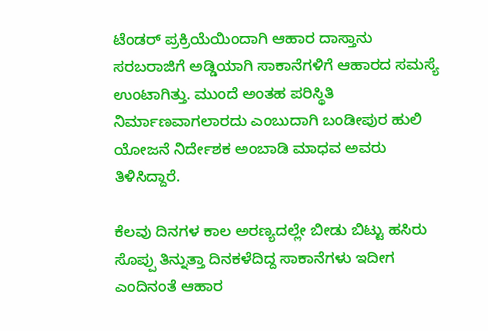ಟೆಂಡರ್ ಪ್ರಕ್ರಿಯೆಯಿಂದಾಗಿ ಆಹಾರ ದಾಸ್ತಾನು ಸರಬರಾಜಿಗೆ ಅಡ್ಡಿಯಾಗಿ ಸಾಕಾನೆಗಳಿಗೆ ಆಹಾರದ ಸಮಸ್ಯೆ ಉಂಟಾಗಿತ್ತು. ಮುಂದೆ ಅಂತಹ ಪರಿಸ್ಥಿತಿ ನಿರ್ಮಾಣವಾಗಲಾರದು ಎಂಬುದಾಗಿ ಬಂಡೀಪುರ ಹುಲಿ ಯೋಜನೆ ನಿರ್ದೇಶಕ ಅಂಬಾಡಿ ಮಾಧವ ಅವರು ತಿಳಿಸಿದ್ದಾರೆ.

ಕೆಲವು ದಿನಗಳ ಕಾಲ ಅರಣ್ಯದಲ್ಲೇ ಬೀಡು ಬಿಟ್ಟು ಹಸಿರು ಸೊಪ್ಪು ತಿನ್ನುತ್ತಾ ದಿನಕಳೆದಿದ್ದ ಸಾಕಾನೆಗಳು ಇದೀಗ ಎಂದಿನಂತೆ ಆಹಾರ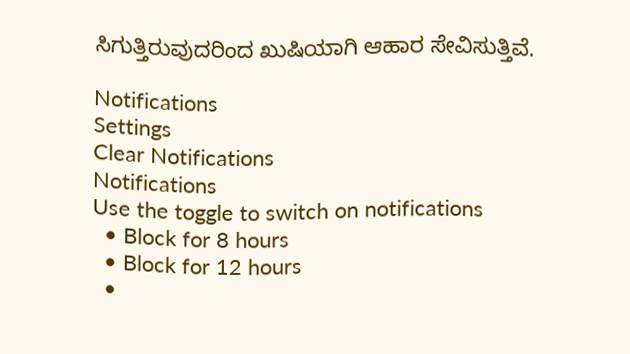ಸಿಗುತ್ತಿರುವುದರಿಂದ ಖುಷಿಯಾಗಿ ಆಹಾರ ಸೇವಿಸುತ್ತಿವೆ.

Notifications
Settings
Clear Notifications
Notifications
Use the toggle to switch on notifications
  • Block for 8 hours
  • Block for 12 hours
  •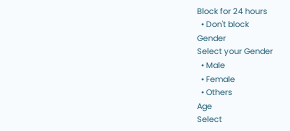Block for 24 hours
  • Don't block
Gender
Select your Gender
  • Male
  • Female
  • Others
Age
Select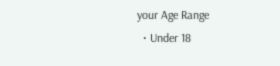your Age Range
  • Under 18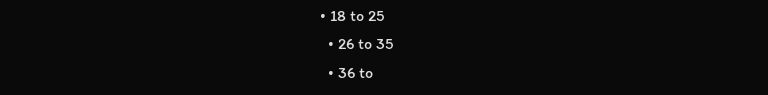• 18 to 25
  • 26 to 35
  • 36 to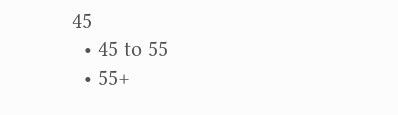45
  • 45 to 55
  • 55+